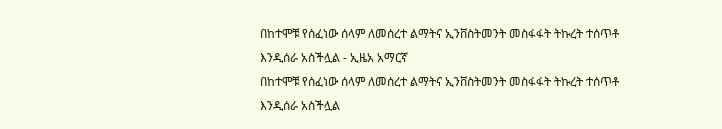በከተሞቹ የሰፈነው ሰላም ለመሰረተ ልማትና ኢንቨስትመንት መስፋፋት ትኩረት ተሰጥቶ እንዲሰራ አስችሏል - ኢዜአ አማርኛ
በከተሞቹ የሰፈነው ሰላም ለመሰረተ ልማትና ኢንቨስትመንት መስፋፋት ትኩረት ተሰጥቶ እንዲሰራ አስችሏል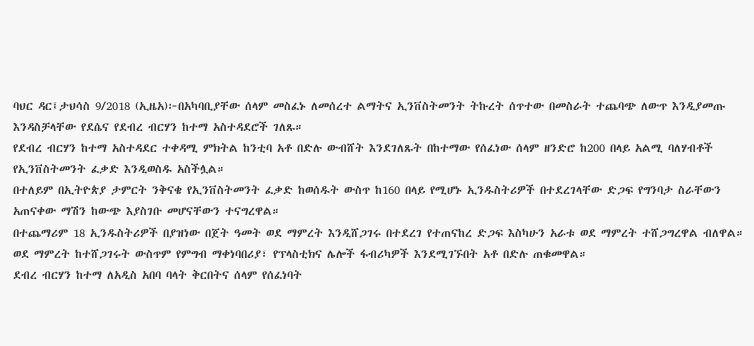ባህር ዳር፤ታህሳስ 9/2018 (ኢዜአ)፦በአካባቢያቸው ሰላም መስፈኑ ለመሰረተ ልማትና ኢንቨስትመንት ትኩረት ሰጥተው በመስራት ተጨባጭ ለውጥ እንዲያመጡ እንዳስቻላቸው የደሴና የደብረ ብርሃን ከተማ አስተዳደሮች ገለጹ።
የደብረ ብርሃን ከተማ አስተዳደር ተቀዳሚ ምክትል ከንቲባ አቶ በድሉ ውብሸት እንደገለጹት በከተማው የሰፈነው ሰላም ዘንድሮ ከ200 በላይ አልሚ ባለሃብቶች የኢንቨስትመንት ፈቃድ እንዲወስዱ አስችሏል።
በተለይም በኢትዮጵያ ታምርት ንቅናቄ የኢንቨስትመንት ፈቃድ ከወሰዱት ውስጥ ከ160 በላይ የሚሆኑ ኢንዱስትሪዎች በተደረገላቸው ድጋፍ የግንባታ ስራቸውን አጠናቀው ማሽን ከውጭ እያስገቡ መሆናቸውን ተናግረዋል።
በተጨማሪም 18 ኢንዱስትሪዎች በያዝነው በጀት ዓመት ወደ ማምረት እንዲሸጋገሩ በተደረገ የተጠናከረ ድጋፍ እስካሁን አራቱ ወደ ማምረት ተሸጋግረዋል ብለዋል።
ወደ ማምረት ከተሸጋገሩት ውስጥም የምግብ ማቀነባበሪያ፣ የፕላስቲክና ሌሎች ፋብሪካዎች እንደሚገኙበት አቶ በድሉ ጠቁመዋል።
ደብረ ብርሃን ከተማ ለአዲስ አበባ ባላት ቅርበትና ሰላም የሰፈነባት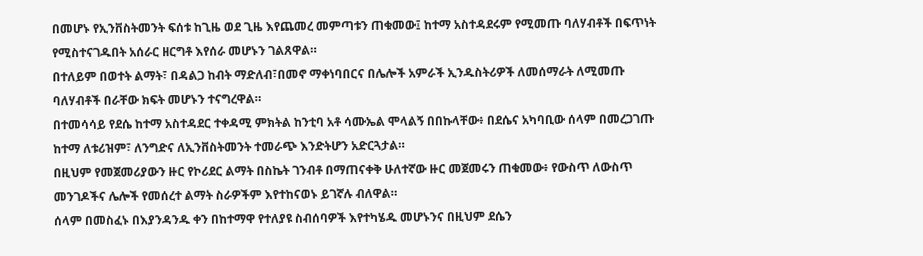በመሆኑ የኢንቨስትመንት ፍሰቱ ከጊዜ ወደ ጊዜ እየጨመረ መምጣቱን ጠቁመው፤ ከተማ አስተዳደሩም የሚመጡ ባለሃብቶች በፍጥነት የሚስተናገዱበት አሰራር ዘርግቶ እየሰራ መሆኑን ገልጸዋል።
በተለይም በወተት ልማት፣ በዳልጋ ከብት ማድለብ፣በመኖ ማቀነባበርና በሌሎች አምራች ኢንዱስትሪዎች ለመሰማራት ለሚመጡ ባለሃብቶች በራቸው ክፍት መሆኑን ተናግረዋል።
በተመሳሳይ የደሴ ከተማ አስተዳደር ተቀዳሚ ምክትል ከንቲባ አቶ ሳሙኤል ሞላልኝ በበኩላቸው፥ በደሴና አካባቢው ሰላም በመረጋገጡ ከተማ ለቱሪዝም፣ ለንግድና ለኢንቨስትመንት ተመራጭ እንድትሆን አድርጓታል።
በዚህም የመጀመሪያውን ዙር የኮሪደር ልማት በስኬት ገንብቶ በማጠናቀቅ ሁለተኛው ዙር መጀመሩን ጠቁመው፥ የውስጥ ለውስጥ መንገዶችና ሌሎች የመሰረተ ልማት ስራዎችም እየተከናወኑ ይገኛሉ ብለዋል።
ሰላም በመስፈኑ በእያንዳንዱ ቀን በከተማዋ የተለያዩ ስብሰባዎች እየተካሄዱ መሆኑንና በዚህም ደሴን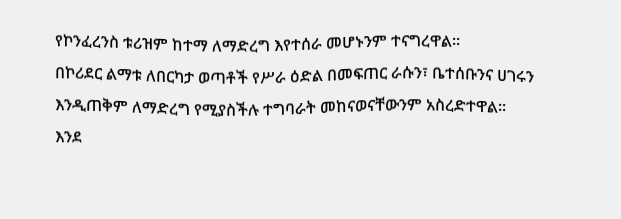የኮንፈረንስ ቱሪዝም ከተማ ለማድረግ እየተሰራ መሆኑንም ተናግረዋል።
በኮሪደር ልማቱ ለበርካታ ወጣቶች የሥራ ዕድል በመፍጠር ራሱን፣ ቤተሰቡንና ሀገሩን እንዲጠቅም ለማድረግ የሚያስችሉ ተግባራት መከናወናቸውንም አስረድተዋል።
እንደ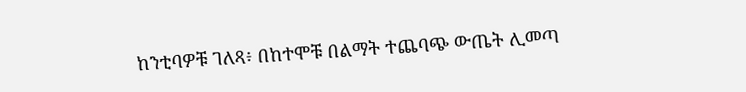ከንቲባዎቹ ገለጻ፥ በከተሞቹ በልማት ተጨባጭ ውጤት ሊመጣ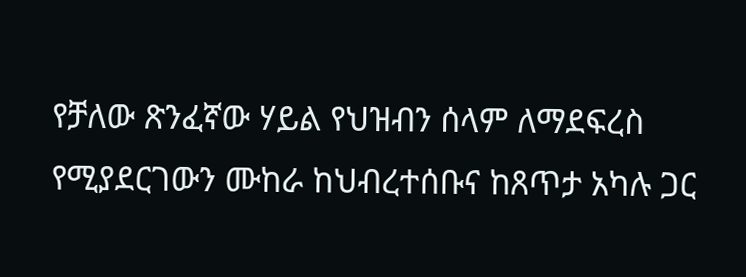የቻለው ጽንፈኛው ሃይል የህዝብን ሰላም ለማደፍረስ የሚያደርገውን ሙከራ ከህብረተሰቡና ከጸጥታ አካሉ ጋር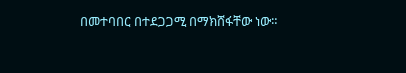በመተባበር በተደጋጋሚ በማክሸፋቸው ነው።